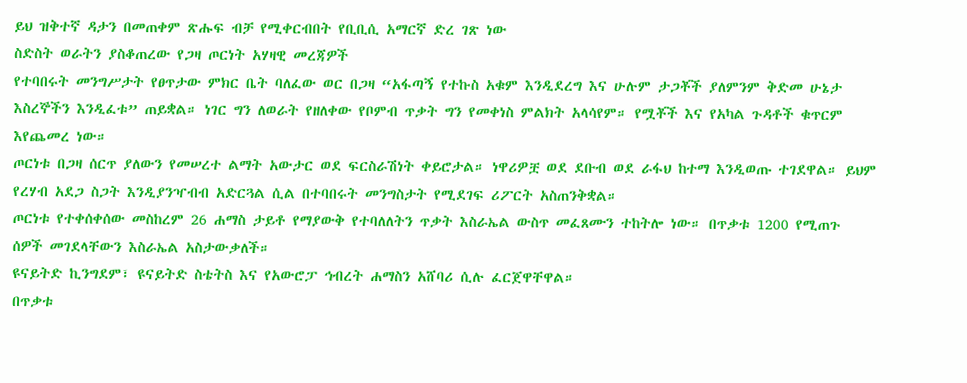ይህ ዝቅተኛ ዳታን በመጠቀም ጽሑፍ ብቻ የሚቀርብበት የቢቢሲ አማርኛ ድረ ገጽ ነው
ስድስት ወራትን ያስቆጠረው የጋዛ ጦርነት አሃዛዊ መረጃዎች
የተባበሩት መንግሥታት የፀጥታው ምክር ቤት ባለፈው ወር በጋዛ “አፋጣኝ የተኩስ አቁም እንዲደረግ እና ሁሉም ታጋቾች ያለምንም ቅድመ ሁኔታ እስረኞችን እንዲፈቱ” ጠይቋል። ነገር ግን ለወራት የዘለቀው የቦምብ ጥቃት ግን የመቀነስ ምልክት አላሳየም። የሟቾች እና የአካል ጉዳቶች ቁጥርም እየጨመረ ነው።
ጦርነቱ በጋዛ ሰርጥ ያለውን የመሠረተ ልማት አውታር ወደ ፍርስራሽነት ቀይሮታል። ነዋሪዎቿ ወደ ደቡብ ወደ ራፋህ ከተማ እንዲወጡ ተገደዋል። ይህም የረሃብ አደጋ ስጋት እንዲያንዣብብ አድርጓል ሲል በተባበሩት መንግስታት የሚደገፍ ሪፖርት አስጠንቅቋል።
ጦርነቱ የተቀሰቀሰው መስከረም 26 ሐማስ ታይቶ የማያውቅ የተባለለትን ጥቃት እስራኤል ውስጥ መፈጸሙን ተከትሎ ነው። በጥቃቱ 1200 የሚጠጉ ሰዎች መገደላቸውን እስራኤል አስታውቃለች።
ዩናይትድ ኪንግደም፣ ዩናይትድ ስቴትስ እና የአውሮፓ ኅብረት ሐማስን አሸባሪ ሲሉ ፈርጀዋቸዋል።
በጥቃቱ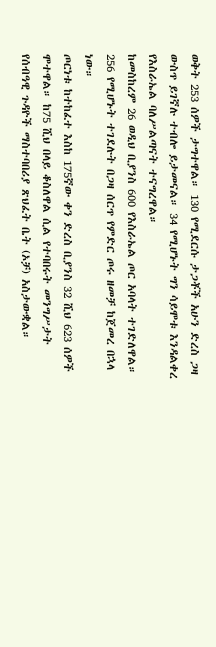ወቅት 253 ሰዎች ታግተዋል። 130 የሚደርሱ ታጋቾች አሁን ድረስ ጋዛ ውስጥ ይገኛሉ ተብሎ ይታመናል። 34 የሚሆኑት ግን ሳይሞቱ እንዳልቀረ የእስራኤል ባለሥልጣናት ተናግረዋል።
ከመስከረም 26 ወዲህ ቢያንስ 600 የእስራኤል ጦር አባላት ተገድለዋል። 256 የሚሆኑት ተገደሉት በጋዛ ሰርጥ የምድር ጦሩ ዘመቻ ከጀመረ በኋላ ነው።
ጦርነቱ ከተከፈተ እስከ 175ኛው ቀን ድረስ ቢያንስ 32 ሺህ 623 ሰዎች ሞተዋል። ከ75 ሺህ በላይ ቆስለዋል ሲል የተባበሩት መንግሥታት የሰብዓዊ ጉዳዮች ማስተባበሪያ ጽህፈት ቤት (ኦቻ) አስታውቋል።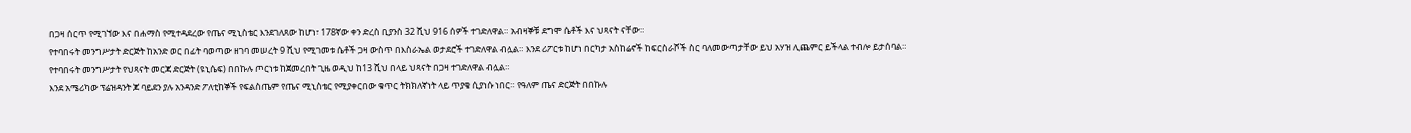በጋዛ ሰርጥ የሚገኘው እና በሐማስ የሚተዳደረው የጤና ሚኒስቴር እንደገለጸው ከሆነ፣ 178ኛው ቀን ድረስ ቢያንስ 32 ሺህ 916 ሰዎች ተገድለዋል። አብዛኞቹ ደግሞ ሴቶች እና ህጻናት ናቸው።
የተባበሩት መንግሥታት ድርጅት ከአንድ ወር በፊት ባወጣው ዘገባ መሠረት 9 ሺህ የሚገመቱ ሴቶች ጋዛ ውስጥ በእስራኤል ወታደሮች ተገድለዋል ብሏል። እንደ ሪፖርቱ ከሆነ በርካታ አስከሬኖች ከፍርስራሾች ስር ባለመውጣታቸው ይህ አሃዝ ሊጨምር ይችላል ተብሎ ይታሰባል።
የተባበሩት መንግሥታት የህጻናት መርጃ ድርጅት (ዩኒሴፍ) በበኩሉ ጦርነቱ ከጀመረበት ጊዜ ወዲህ ከ13 ሺህ በላይ ህጻናት በጋዛ ተገድለዋል ብሏል።
እንደ አሜሪካው ፕሬዝዳንት ጆ ባይደን ያሉ አንዳንድ ፖለቲከኞች የፍልስጤም የጤና ሚኒስቴር የሚያቀርበው ቁጥር ትክክለኛነት ላይ ጥያቄ ሲያነሱ ነበር። የዓለም ጤና ድርጅት በበኩሉ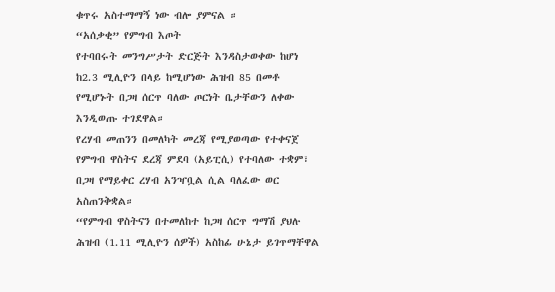ቁጥሩ አስተማማኝ ነው ብሎ ያምናል ።
“አሰቃቂ” የምግብ እጦት
የተባበሩት መንግሥታት ድርጅት እንዳስታወቀው ከሆነ ከ2.3 ሚሊዮን በላይ ከሚሆነው ሕዝብ 85 በመቶ የሚሆኑት በጋዛ ሰርጥ ባለው ጦርነት ቤታቸውን ለቀው እንዲወጡ ተገደዋል።
የረሃብ መጠንን በመለካት መረጃ የሚያወጣው የተቀናጀ የምግብ ዋስትና ደረጃ ምደባ (አይፒሲ) የተባለው ተቋም፣ በጋዛ የማይቀር ረሃብ አንዣቧል ሲል ባለፈው ወር አስጠንቅቋል።
“የምግብ ዋስትናን በተመለከተ ከጋዛ ሰርጥ ግማሽ ያህሉ ሕዝብ (1.11 ሚሊዮን ሰዎች) አስከፊ ሁኔታ ይገጥማቸዋል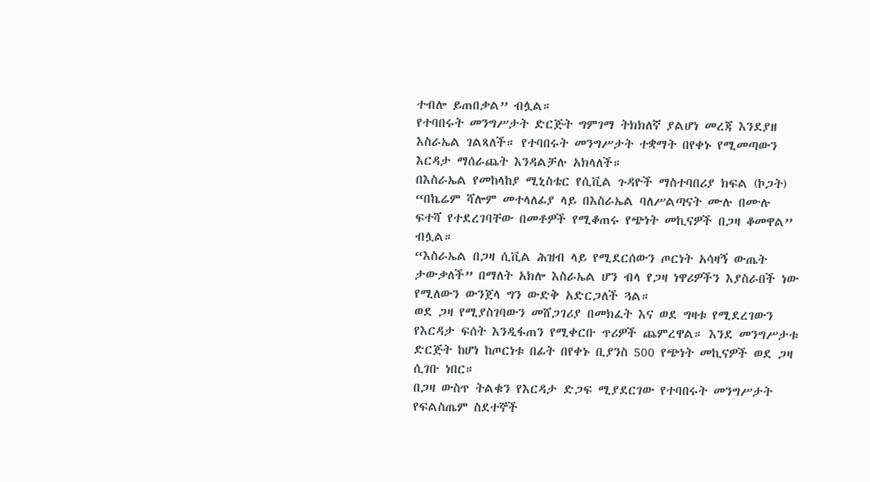ተብሎ ይጠበቃል” ብሏል።
የተባበሩት መንግሥታት ድርጅት ግምገማ ትክክለኛ ያልሆነ መረጃ እንደያዘ እስራኤል ገልጻለች። የተባበሩት መንግሥታት ተቋማት በየቀኑ የሚመጣውን እርዳታ ማሰራጨት እንዳልቻሉ አክላለች።
በእስራኤል የመከላከያ ሚኒስቴር የሲቪል ጉዳዮች ማስተባበሪያ ክፍል (ኮጋት) “በኬሬም ሻሎም መተላለፊያ ላይ በእስራኤል ባለሥልጣናት ሙሉ በሙሉ ፍተሻ የተደረገባቸው በመቶዎች የሚቆጠሩ የጭነት መኪናዎች በጋዛ ቆመዋል” ብሏል።
“እስራኤል በጋዛ ሲቪል ሕዝብ ላይ የሚደርሰውን ጦርነት አሳዛኝ ውጤት ታውቃለች” በማለት አክሎ እስራኤል ሆን ብላ የጋዛ ነዋሪዎችን እያስራበች ነው የሚለውን ውንጀላ ግን ውድቅ አድርጋለች ጓል።
ወደ ጋዛ የሚያስገባውን መሸጋገሪያ በመክፈት እና ወደ ግዛቱ የሚደረገውን የእርዳታ ፍሰት እንዲፋጠን የሚቀርቡ ጥሪዎች ጨምረዋል። እንደ መንግሥታቱ ድርጅት ከሆነ ከጦርነቱ በፊት በየቀኑ ቢያንስ 500 የጭነት መኪናዎች ወደ ጋዛ ሲገቡ ነበር።
በጋዛ ውስጥ ትልቁን የእርዳታ ድጋፍ ሚያደርገው የተባበሩት መንግሥታት የፍልስጤም ስደተኞች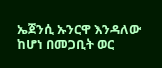ኤጀንሲ ኡንርዋ እንዳለው ከሆነ በመጋቢት ወር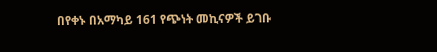በየቀኑ በአማካይ 161 የጭነት መኪናዎች ይገቡ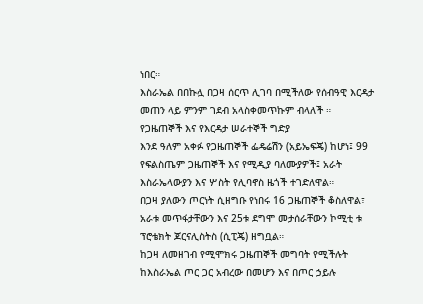ነበር።
እስራኤል በበኩሏ በጋዛ ሰርጥ ሊገባ በሚችለው የሰብዓዊ እርዳታ መጠን ላይ ምንም ገደብ አላስቀመጥኩም ብላለች ።
የጋዜጠኞች እና የእርዳታ ሠራተኞች ግድያ
እንደ ዓለም አቀፉ የጋዜጠኞች ፌዴሬሽን (አይኤፍጄ) ከሆነ፤ 99 የፍልስጤም ጋዜጠኞች እና የሚዲያ ባለሙያዎች፤ አራት እስራኤላውያን እና ሦስት የሊባኖስ ዜጎች ተገድለዋል።
በጋዛ ያለውን ጦርነት ሲዘግቡ የነበሩ 16 ጋዜጠኞች ቆስለዋል፣ አራቱ መጥፋታቸውን እና 25ቱ ደግሞ መታሰራቸውን ኮሚቲ ቱ ፕሮቴክት ጆርናሊስትስ (ሲፒጄ) ዘግቧል።
ከጋዛ ለመዘገብ የሚሞክሩ ጋዜጠኞች መግባት የሚችሉት ከእስራኤል ጦር ጋር አብረው በመሆን እና በጦር ኃይሉ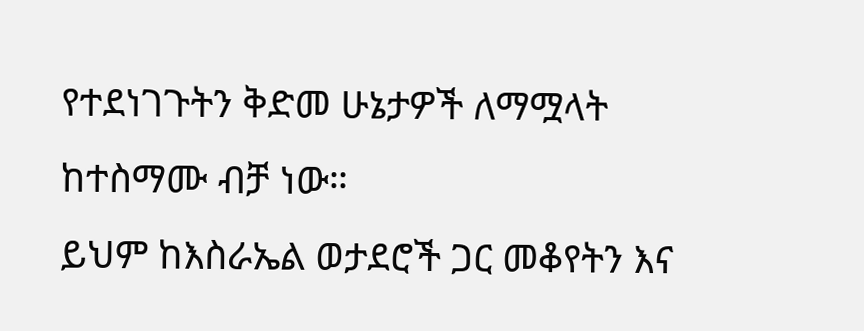የተደነገጉትን ቅድመ ሁኔታዎች ለማሟላት ከተስማሙ ብቻ ነው።
ይህም ከእስራኤል ወታደሮች ጋር መቆየትን እና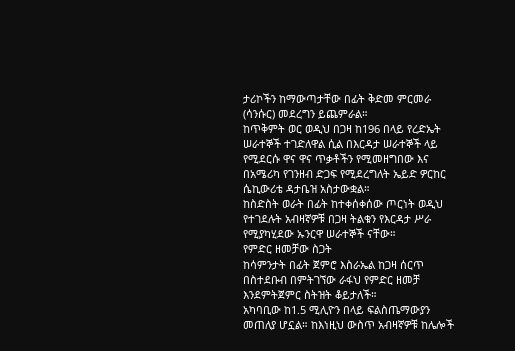ታሪኮችን ከማውጣታቸው በፊት ቅድመ ምርመራ (ሳንሱር) መደረግን ይጨምራል።
ከጥቅምት ወር ወዲህ በጋዛ ከ196 በላይ የረድኤት ሠራተኞች ተገድለዋል ሲል በእርዳታ ሠራተኞች ላይ የሚደርሱ ዋና ዋና ጥቃቶችን የሚመዘግበው እና በአሜሪካ የገንዘብ ድጋፍ የሚደረግለት ኤይድ ዎርከር ሴኪውሪቴ ዳታቤዝ አስታውቋል።
ከስድስት ወራት በፊት ከተቀሰቀሰው ጦርነት ወዲህ የተገደሉት አብዛኛዎቹ በጋዛ ትልቁን የእርዳታ ሥራ የሚያካሂደው ኡንርዋ ሠራተኞች ናቸው።
የምድር ዘመቻው ስጋት
ከሳምንታት በፊት ጀምሮ እስራኤል ከጋዛ ሰርጥ በስተደቡብ በምትገኘው ራፋህ የምድር ዘመቻ እንደምትጀምር ስትዝት ቆይታለች።
አካባቢው ከ1.5 ሚሊዮን በላይ ፍልስጤማውያን መጠለያ ሆኗል። ከእነዚህ ውስጥ አብዛኛዎቹ ከሌሎች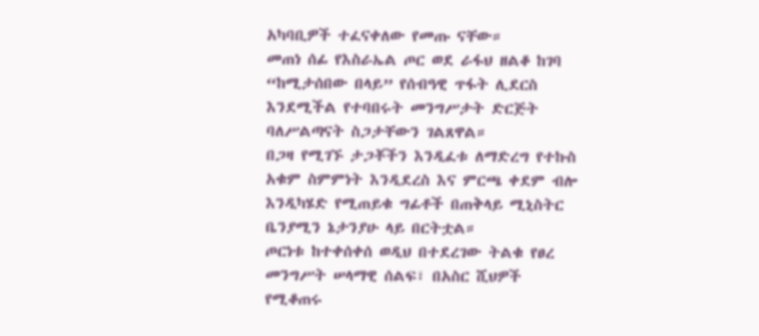አካባቢዎች ተፈናቀለው የመጡ ናቸው።
መጠነ ሰፊ የእስራኤል ጦር ወደ ራፋህ ዘልቆ ከገባ “ከሚታሰበው በላይ” የሰብዓዊ ጥፋት ሊደርስ እንደሚችል የተባበሩት መንግሥታት ድርጅት ባለሥልጣናት ስጋታቸውን ገልጸዋል።
በጋዛ የሚገኙ ታጋቾችን እንዲፈቱ ለማድረግ የተኩስ አቁም ስምምነት እንዲደረስ እና ምርጫ ቀደም ብሎ እንዲካሄድ የሚጠይቁ ግፊቶች በጠቅላይ ሚኒስትር ቤንያሚን ኔታንያሁ ላይ በርትቷል።
ጦርነቱ ከተቀሰቀሰ ወዲህ በተደረገው ትልቁ የፀረ መንግሥት ሠላማዊ ሰልፍ፣ በአስር ሺህዎች የሚቆጠሩ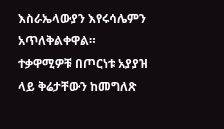እስራኤላውያን እየሩሳሌምን አጥለቅልቀዋል።
ተቃዋሚዎቹ በጦርነቱ አያያዝ ላይ ቅሬታቸውን ከመግለጽ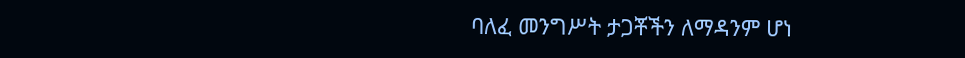ባለፈ መንግሥት ታጋቾችን ለማዳንም ሆነ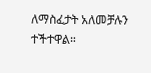ለማስፈታት አለመቻሉን ተችተዋል።